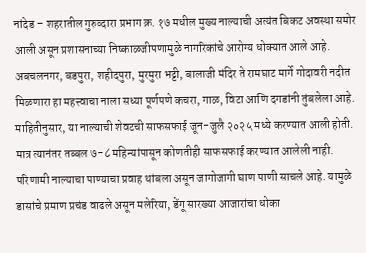नांदेड – शहरातील गुरुव्दारा प्रभाग क्र. १७ मधील मुख्य नाल्याची अत्यंत बिकट अवस्था समोर आली असून प्रशासनाच्या निष्काळजीपणामुळे नागरिकांचे आरोग्य धोक्यात आले आहे. अबचलनगर, बडपुरा, शहीदपुरा, मुरमुरा भट्टी, बालाजी मंदिर ते रामघाट मार्गे गोदावरी नदीत मिळणारा हा महत्त्वाचा नाला सध्या पूर्णपणे कचरा, गाळ, विटा आणि दगडांनी तुंबलेला आहे. माहितीनुसार, या नाल्याची शेवटची साफसफाई जून-जुलै २०२५ मध्ये करण्यात आली होती. मात्र त्यानंतर तब्बल ७-८ महिन्यांपासून कोणतीही साफसफाई करण्यात आलेली नाही. परिणामी नाल्याचा पाण्याचा प्रवाह थांबला असून जागोजागी घाण पाणी साचले आहे. यामुळे डासांचे प्रमाण प्रचंड वाढले असून मलेरिया, डेंगू सारख्या आजारांचा धोका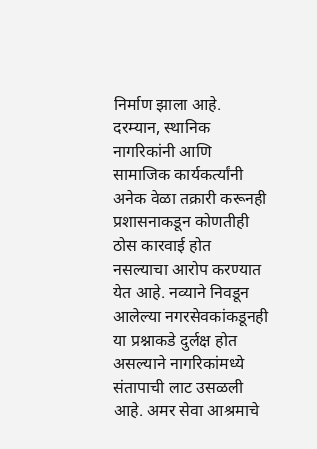निर्माण झाला आहे. दरम्यान, स्थानिक नागरिकांनी आणि सामाजिक कार्यकर्त्यांनी अनेक वेळा तक्रारी करूनही प्रशासनाकडून कोणतीही ठोस कारवाई होत नसल्याचा आरोप करण्यात येत आहे. नव्याने निवडून आलेल्या नगरसेवकांकडूनही या प्रश्नाकडे दुर्लक्ष होत असल्याने नागरिकांमध्ये संतापाची लाट उसळली आहे. अमर सेवा आश्रमाचे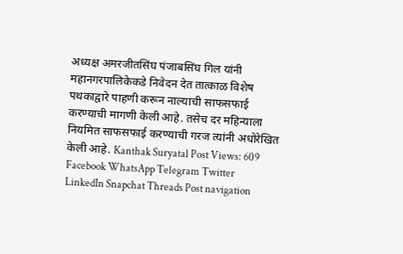अध्यक्ष अमरजीतसिंघ पंजाबसिंघ गिल यांनी महानगरपालिकेकडे निवेदन देत तात्काळ विशेष पथकाद्वारे पाहणी करून नाल्याची साफसफाई करण्याची मागणी केली आहे. तसेच दर महिन्याला नियमित साफसफाई करण्याची गरज त्यांनी अधोरेखित केली आहे. Kanthak Suryatal Post Views: 609 Facebook WhatsApp Telegram Twitter LinkedIn Snapchat Threads Post navigation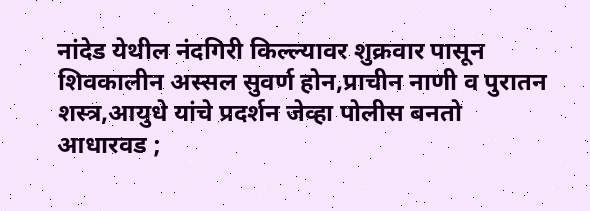नांदेड येथील नंदगिरी किल्ल्यावर शुक्रवार पासून शिवकालीन अस्सल सुवर्ण होन,प्राचीन नाणी व पुरातन शस्त्र,आयुधे यांचे प्रदर्शन जेव्हा पोलीस बनतो आधारवड ;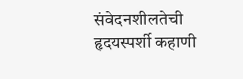संवेदनशीलतेची हृदयस्पर्शी कहाणी